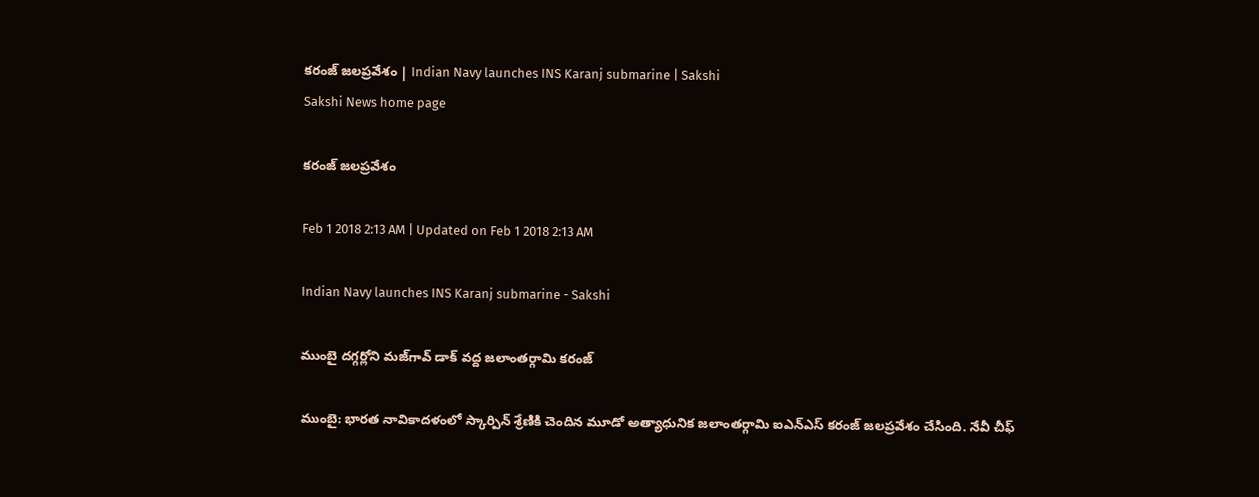కరంజ్‌ జలప్రవేశం | Indian Navy launches INS Karanj submarine | Sakshi
Sakshi News home page

కరంజ్‌ జలప్రవేశం

Feb 1 2018 2:13 AM | Updated on Feb 1 2018 2:13 AM

Indian Navy launches INS Karanj submarine - Sakshi

ముంబై దగ్గర్లోని మజ్‌గావ్‌ డాక్‌ వద్ద జలాంతర్గామి కరంజ్‌

ముంబై: భారత నావికాదళంలో స్కార్పిన్‌ శ్రేణికి చెందిన మూడో అత్యాధునిక జలాంతర్గామి ఐఎన్‌ఎస్‌ కరంజ్‌ జలప్రవేశం చేసింది. నేవీ చీఫ్‌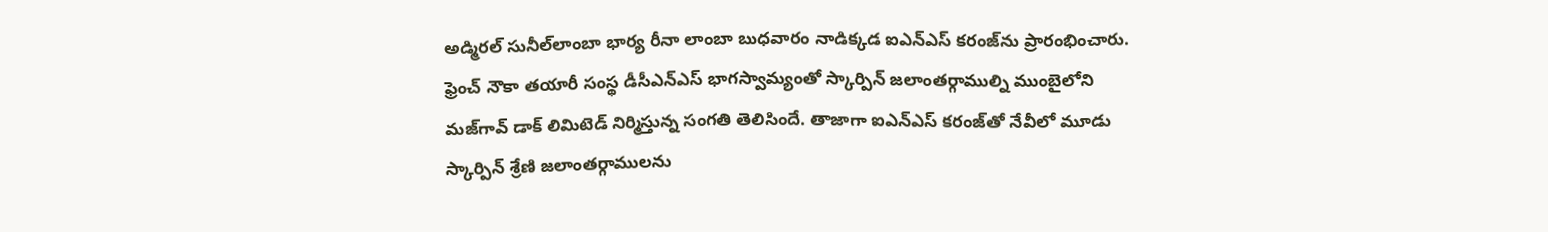అడ్మిరల్‌ సునీల్‌లాంబా భార్య రీనా లాంబా బుధవారం నాడిక్కడ ఐఎన్‌ఎస్‌ కరంజ్‌ను ప్రారంభించారు. ఫ్రెంచ్‌ నౌకా తయారీ సంస్థ డీసీఎన్‌ఎస్‌ భాగస్వామ్యంతో స్కార్పిన్‌ జలాంతర్గాముల్ని ముంబైలోని మజ్‌గావ్‌ డాక్‌ లిమిటెడ్‌ నిర్మిస్తున్న సంగతి తెలిసిందే. తాజాగా ఐఎన్‌ఎస్‌ కరంజ్‌తో నేవీలో మూడు స్కార్పిన్‌ శ్రేణి జలాంతర్గాములను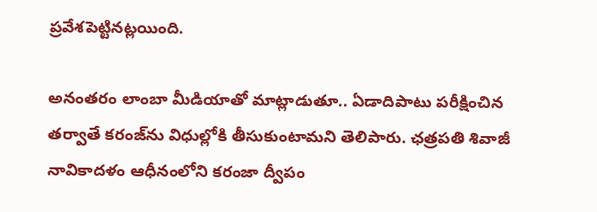ప్రవేశపెట్టినట్లయింది.

అనంతరం లాంబా మీడియాతో మాట్లాడుతూ.. ఏడాదిపాటు పరీక్షించిన తర్వాతే కరంజ్‌ను విధుల్లోకి తీసుకుంటామని తెలిపారు. ఛత్రపతి శివాజీ నావికాదళం ఆధీనంలోని కరంజా ద్వీపం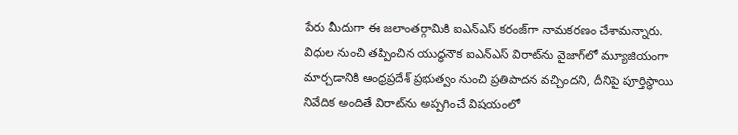పేరు మీదుగా ఈ జలాంతర్గామికి ఐఎన్‌ఎస్‌ కరంజ్‌గా నామకరణం చేశామన్నారు. విధుల నుంచి తప్పించిన యుద్ధనౌక ఐఎన్‌ఎస్‌ విరాట్‌ను వైజాగ్‌లో మ్యూజియంగా మార్చడానికి ఆంధ్రప్రదేశ్‌ ప్రభుత్వం నుంచి ప్రతిపాదన వచ్చిందని, దీనిపై పూర్తిస్థాయి నివేదిక అందితే విరాట్‌ను అప్పగించే విషయంలో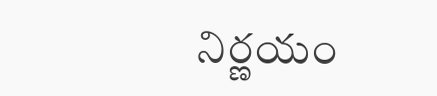నిర్ణయం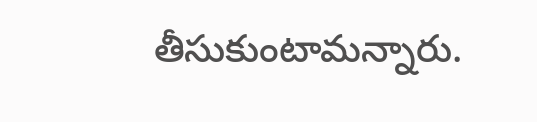తీసుకుంటామన్నారు.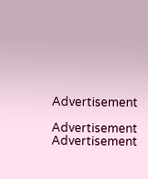Advertisement

Advertisement
Advertisement